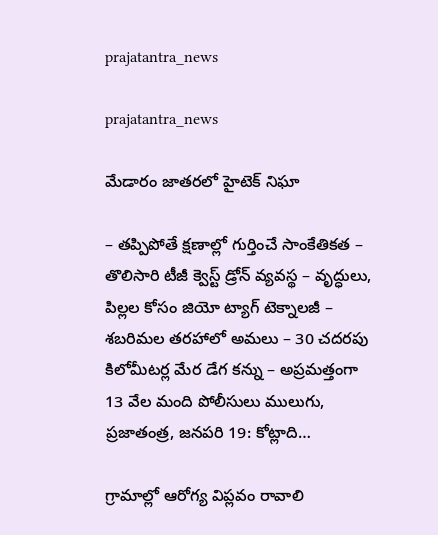prajatantra_news

prajatantra_news

మేడారం జాతరలో హైటెక్ నిఘా

– తప్పిపోతే క్షణాల్లో గుర్తించే సాంకేతికత – తొలిసారి టీజీ క్వెస్ట్ డ్రోన్ వ్యవస్థ – వృద్ధులు, పిల్లల కోసం జియో ట్యాగ్ టెక్నాలజీ – శబరిమల తరహాలో అమలు – 30 చదరపు కిలోమీటర్ల మేర డేగ కన్ను – అప్రమత్తంగా 13 వేల మంది పోలీసులు ములుగు, ప్రజాతంత్ర, జనపరి 19: కోట్లాది…

గ్రామాల్లో ఆరోగ్య విప్లవం రావాలి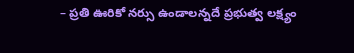– ప్రతి ఊరికో నర్సు ఉండాలన్నదే ప్రభుత్వ లక్ష్యం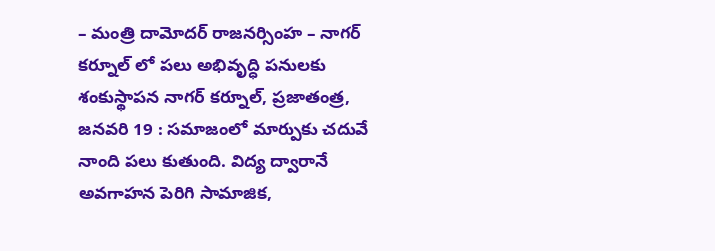– మంత్రి దామోదర్ రాజనర్సింహ – నాగ‌ర్ క‌ర్నూల్‌ లో పలు అభివృద్ధి పనులకు శంకుస్థాపన నాగ‌ర్ క‌ర్నూల్‌, ప్రజాతంత్ర, జనవరి 19 : సమాజంలో మార్పుకు చదువే నాంది పలు కుతుంది. విద్య ద్వారానే అవగాహన పెరిగి సామాజిక,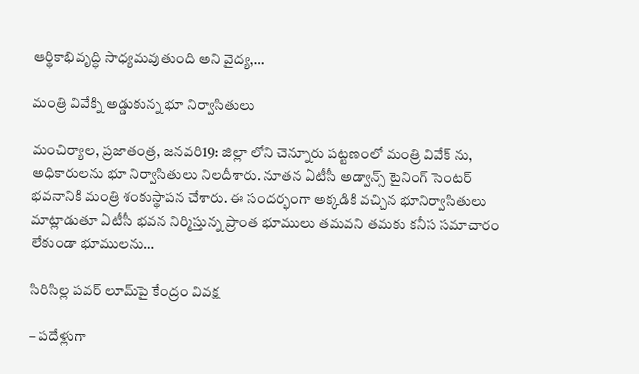ఆర్థికాభివృద్ధి సాధ్యమవుతుంది అని వైద్య,…

మంత్రి వివేక్ని అడ్డుకున్న భూ నిర్వాసితులు

మంచిర్యాల, ప్రజాతంత్ర, జనవరి19: జిల్లా లోని చెన్నూరు పట్టణంలో మంత్రి వివేక్ ను, అధికారులను భూ నిర్వాసితులు నిలదీశారు. నూతన ఏటీసీ అడ్వాన్స్ టైనింగ్ సెంటర్ భవనానికి మంత్రి శంకుస్థాపన చేశారు. ఈ సందర్భంగా అక్కడికి వచ్చిన భూనిర్వాసితులు మాట్లాడుతూ ఏటీసీ భవన నిర్మిస్తున్న ప్రాంత భూములు తమవని తమకు కనీస సమాచారం లేకుండా భూములను…

సిరిసిల్ల పవర్ లూమ్‌పై కేంద్రం వివక్ష

– పదేళ్లుగా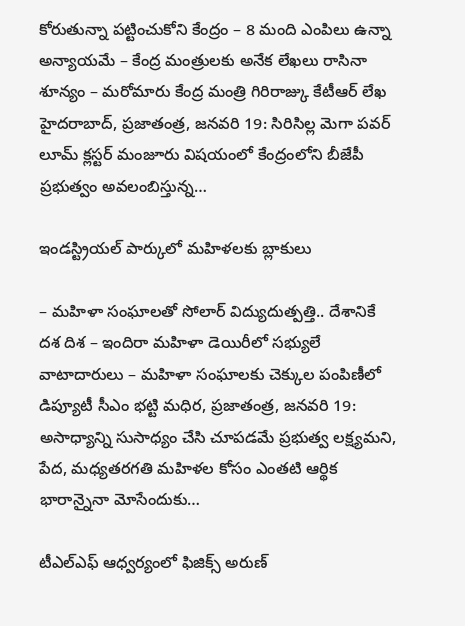కోరుతున్నా పట్టించుకోని కేంద్రం – 8 మంది ఎంపిలు ఉన్నా అన్యాయమే – కేంద్ర మంత్రులకు అనేక లేఖలు రాసినా శూన్యం – మరోమారు కేంద్ర మంత్రి గిరిరాజ్కు కేటీఆర్ లేఖ హైదరాబాద్, ప్రజాతంత్ర, జనవరి 19: సిరిసిల్ల మెగా పవర్ లూమ్ క్లస్టర్ మంజూరు విషయంలో కేంద్రంలోని బీజేపీ ప్రభుత్వం అవలంబిస్తున్న…

ఇండస్ట్రియల్ పార్కులో మహిళలకు బ్లాకులు

– మహిళా సంఘాలతో సోలార్ విద్యుదుత్పత్తి.. దేశానికే దశ దిశ – ఇందిరా మహిళా డెయిరీలో సభ్యులే వాటాదారులు – మహిళా సంఘాలకు చెక్కుల పంపిణీలో డిప్యూటీ సీఎం భట్టి మధిర, ప్రజాతంత్ర, జనవరి 19: అసాధ్యాన్ని సుసాధ్యం చేసి చూపడమే ప్రభుత్వ లక్ష్యమని, పేద, మధ్యతరగతి మహిళల కోసం ఎంతటి ఆర్థిక భారాన్నైనా మోసేందుకు…

టీఎల్‌ఎఫ్ ఆధ్వర్యంలో ఫిజిక్స్ అరుణ్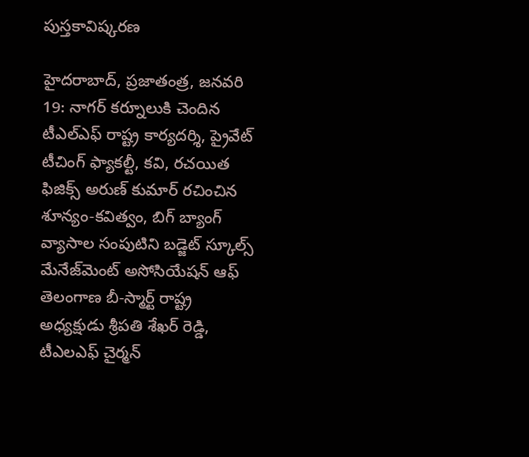పుస్తకావిష్కరణ

హైదరాబాద్, ప్రజాతంత్ర, జనవరి 19: నాగర్ కర్నూలుకి చెందిన టీఎల్‌ఎఫ్ రాష్ట్ర కార్యదర్శి, ప్రైవేట్ టీచింగ్ ఫ్యాకల్టీ, కవి, రచయిత ఫిజిక్స్ అరుణ్ కుమార్ రచించిన శూన్యం-కవిత్వం, బిగ్ బ్యాంగ్ వ్యాసాల సంపుటిని బడ్జెట్ స్కూల్స్ మేనేజ్‌మెంట్ అసోసియేషన్ ఆఫ్ తెలంగాణ బీ-స్మార్ట్ రాష్ట్ర అధ్యక్షుడు శ్రీపతి శేఖర్ రెడ్డి, టీఎలఎఫ్ చైర్మన్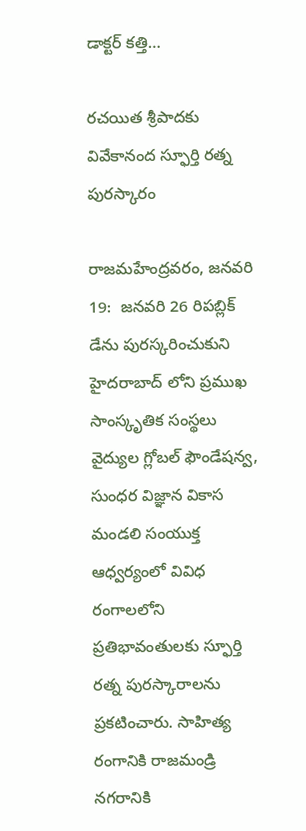డాక్టర్ కత్తి…

రచయిత శ్రీపాదకు వివేకానంద స్ఫూర్తి రత్న పురస్కారం

రాజమహేంద్రవరం, జ‌న‌వ‌రి 19:  జనవరి 26 రిపబ్లిక్ డేను పురస్కరించుకుని హైదరాబాద్ లోని ప్రముఖ సాంస్కృతిక సంస్థలు వైద్యుల గ్లోబల్ ఫౌండేషన్వ, సుంధర విజ్ఞాన వికాస మండలి సంయుక్త ఆధ్వర్యంలో వివిధ రంగాలలోని ప్రతిభావంతులకు స్ఫూర్తి రత్న పురస్కారాలను ప్రకటించారు. సాహిత్య రంగానికి రాజమండ్రి నగరానికి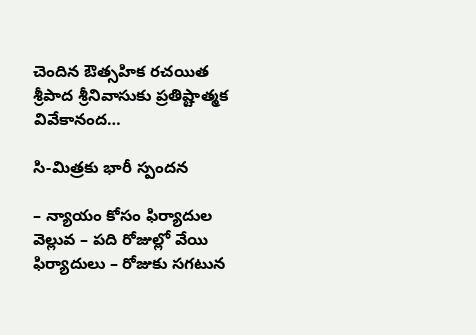చెందిన ఔత్సహిక రచయిత శ్రీపాద శ్రీనివాసుకు ప్రతిష్టాత్మక వివేకానంద…

సి-మిత్రకు భారీ స్పందన

– న్యాయం కోసం ఫిర్యాదుల వెల్లువ – పది రోజుల్లో వేయి ఫిర్యాదులు – రోజుకు సగటున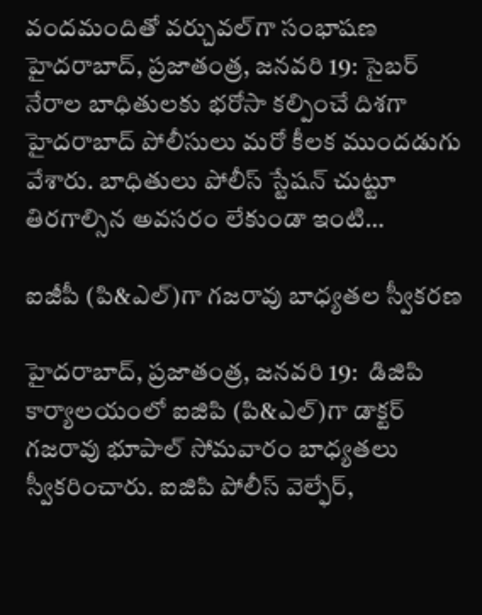వందమందితో వర్చువల్‌గా సంభాష‌ణ‌ హైదరాబాద్, ప్రజాతంత్ర, జనవరి 19: సైబర్ నేరాల బాధితులకు భరోసా కల్పించే దిశగా హైదరాబాద్ పోలీసులు మరో కీలక ముందడుగు వేశారు. బాధితులు పోలీస్ స్టేషన్ చుట్టూ తిరగాల్సిన అవసరం లేకుండా ఇంటి…

ఐజీపీ (పి&ఎల్)గా గజరావు బాధ్యతల స్వీకరణ

హైదరాబాద్‌, ప్ర‌జాతంత్ర‌, జ‌న‌వ‌రి 19:  డిజిపి కార్యాలయంలో ఐజిపి (పి&ఎల్)గా డాక్టర్ గజరావు భూపాల్ సోమవారం బాధ్యతలు స్వీకరించారు. ఐజిపి పోలీస్ వెల్ఫేర్,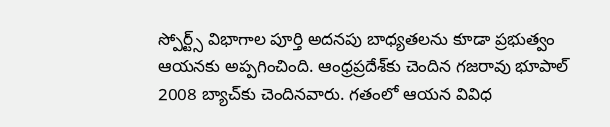స్పోర్ట్స్ విభాగాల పూర్తి అదనపు బాధ్యతలను కూడా ప్రభుత్వం ఆయనకు అప్పగించింది. ఆంధ్రప్రదేశ్‌కు చెందిన గజరావు భూపాల్ 2008 బ్యాచ్‌కు చెందినవారు. గ‌తంలో ఆయన వివిధ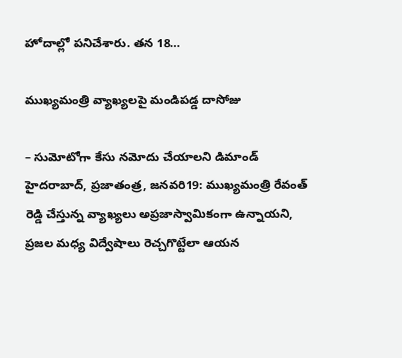హోదాల్లో పనిచేశారు. తన 18…

ముఖ్యమంత్రి వ్యాఖ్యలపై మండిపడ్డ దాసోజు

– సుమోటోగా కేసు నమోదు చేయాలని డిమాండ్ హైదరాబాద్, ప్ర‌జాతంత్ర‌, జనవరి19: ముఖ్యమంత్రి రేవంత్ రెడ్డి చేస్తున్న వ్యాఖ్యలు అప్రజాస్వామికంగా ఉన్నాయని, ప్రజల మధ్య విద్వేషాలు రెచ్చగొట్టేలా ఆయన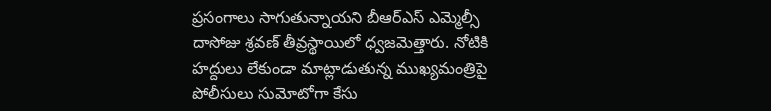ప్రసంగాలు సాగుతున్నాయని బీఆర్‌ఎస్ ఎమ్మెల్సీ దాసోజు శ్రవణ్ తీవ్రస్థాయిలో ధ్వజమెత్తారు. నోటికి హద్దులు లేకుండా మాట్లాడుతున్న ముఖ్యమంత్రిపై పోలీసులు సుమోటోగా కేసు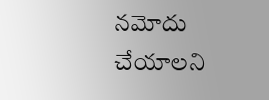నమోదు చేయాలని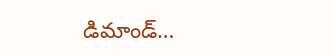డిమాండ్…